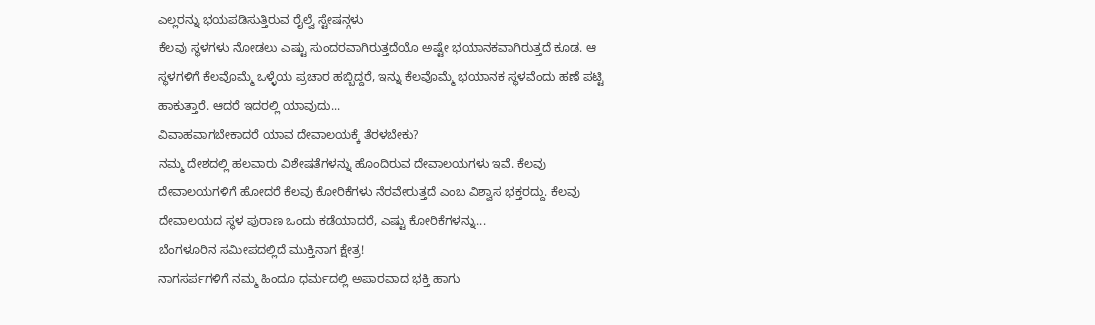ಎಲ್ಲರನ್ನು ಭಯಪಡಿಸುತ್ತಿರುವ ರೈಲ್ವೆ ಸ್ಟೇಷನ್ಗಳು
ಕೆಲವು ಸ್ಥಳಗಳು ನೋಡಲು ಎಷ್ಟು ಸುಂದರವಾಗಿರುತ್ತದೆಯೊ ಅಷ್ಟೇ ಭಯಾನಕವಾಗಿರುತ್ತದೆ ಕೂಡ. ಆ ಸ್ಥಳಗಳಿಗೆ ಕೆಲವೊಮ್ಮೆ ಒಳ್ಳೆಯ ಪ್ರಚಾರ ಹಬ್ಬಿದ್ದರೆ, ಇನ್ನು ಕೆಲವೊಮ್ಮೆ ಭಯಾನಕ ಸ್ಥಳವೆಂದು ಹಣೆ ಪಟ್ಟಿ ಹಾಕುತ್ತಾರೆ. ಆದರೆ ಇದರಲ್ಲಿ ಯಾವುದು...
ವಿವಾಹವಾಗಬೇಕಾದರೆ ಯಾವ ದೇವಾಲಯಕ್ಕೆ ತೆರಳಬೇಕು?
ನಮ್ಮ ದೇಶದಲ್ಲಿ ಹಲವಾರು ವಿಶೇಷತೆಗಳನ್ನು ಹೊಂದಿರುವ ದೇವಾಲಯಗಳು ಇವೆ. ಕೆಲವು ದೇವಾಲಯಗಳಿಗೆ ಹೋದರೆ ಕೆಲವು ಕೋರಿಕೆಗಳು ನೆರವೇರುತ್ತದೆ ಎಂಬ ವಿಶ್ವಾಸ ಭಕ್ತರದ್ದು. ಕೆಲವು ದೇವಾಲಯದ ಸ್ಥಳ ಪುರಾಣ ಒಂದು ಕಡೆಯಾದರೆ, ಎಷ್ಟು ಕೋರಿಕೆಗಳನ್ನು...
ಬೆಂಗಳೂರಿನ ಸಮೀಪದಲ್ಲಿದೆ ಮುಕ್ತಿನಾಗ ಕ್ಷೇತ್ರ!
ನಾಗಸರ್ಪಗಳಿಗೆ ನಮ್ಮ ಹಿಂದೂ ಧರ್ಮದಲ್ಲಿ ಅಪಾರವಾದ ಭಕ್ತಿ ಹಾಗು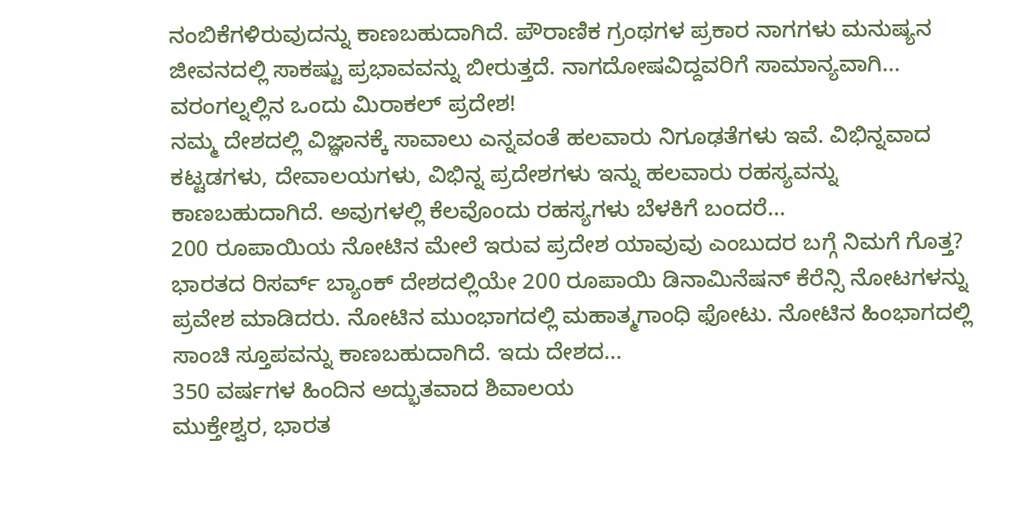ನಂಬಿಕೆಗಳಿರುವುದನ್ನು ಕಾಣಬಹುದಾಗಿದೆ. ಪೌರಾಣಿಕ ಗ್ರಂಥಗಳ ಪ್ರಕಾರ ನಾಗಗಳು ಮನುಷ್ಯನ ಜೀವನದಲ್ಲಿ ಸಾಕಷ್ಟು ಪ್ರಭಾವವನ್ನು ಬೀರುತ್ತದೆ. ನಾಗದೋಷವಿದ್ದವರಿಗೆ ಸಾಮಾನ್ಯವಾಗಿ...
ವರಂಗಲ್ನಲ್ಲಿನ ಒಂದು ಮಿರಾಕಲ್ ಪ್ರದೇಶ!
ನಮ್ಮ ದೇಶದಲ್ಲಿ ವಿಜ್ಞಾನಕ್ಕೆ ಸಾವಾಲು ಎನ್ನವಂತೆ ಹಲವಾರು ನಿಗೂಢತೆಗಳು ಇವೆ. ವಿಭಿನ್ನವಾದ ಕಟ್ಟಡಗಳು, ದೇವಾಲಯಗಳು, ವಿಭಿನ್ನ ಪ್ರದೇಶಗಳು ಇನ್ನು ಹಲವಾರು ರಹಸ್ಯವನ್ನು ಕಾಣಬಹುದಾಗಿದೆ. ಅವುಗಳಲ್ಲಿ ಕೆಲವೊಂದು ರಹಸ್ಯಗಳು ಬೆಳಕಿಗೆ ಬಂದರೆ...
200 ರೂಪಾಯಿಯ ನೋಟಿನ ಮೇಲೆ ಇರುವ ಪ್ರದೇಶ ಯಾವುವು ಎಂಬುದರ ಬಗ್ಗೆ ನಿಮಗೆ ಗೊತ್ತ?
ಭಾರತದ ರಿಸರ್ವ್ ಬ್ಯಾಂಕ್ ದೇಶದಲ್ಲಿಯೇ 200 ರೂಪಾಯಿ ಡಿನಾಮಿನೆಷನ್ ಕೆರೆನ್ಸಿ ನೋಟಗಳನ್ನು ಪ್ರವೇಶ ಮಾಡಿದರು. ನೋಟಿನ ಮುಂಭಾಗದಲ್ಲಿ ಮಹಾತ್ಮಗಾಂಧಿ ಫೋಟು. ನೋಟಿನ ಹಿಂಭಾಗದಲ್ಲಿ ಸಾಂಚಿ ಸ್ತೂಪವನ್ನು ಕಾಣಬಹುದಾಗಿದೆ. ಇದು ದೇಶದ...
350 ವರ್ಷಗಳ ಹಿಂದಿನ ಅದ್ಭುತವಾದ ಶಿವಾಲಯ
ಮುಕ್ತೇಶ್ವರ, ಭಾರತ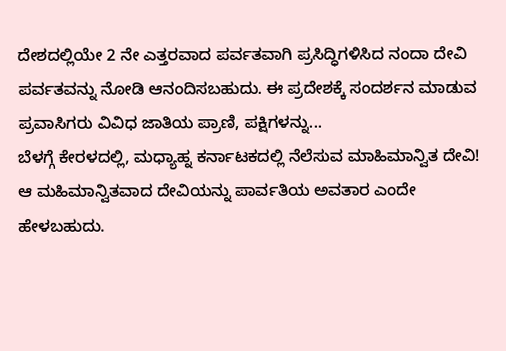ದೇಶದಲ್ಲಿಯೇ 2 ನೇ ಎತ್ತರವಾದ ಪರ್ವತವಾಗಿ ಪ್ರಸಿದ್ಧಿಗಳಿಸಿದ ನಂದಾ ದೇವಿ ಪರ್ವತವನ್ನು ನೋಡಿ ಆನಂದಿಸಬಹುದು. ಈ ಪ್ರದೇಶಕ್ಕೆ ಸಂದರ್ಶನ ಮಾಡುವ ಪ್ರವಾಸಿಗರು ವಿವಿಧ ಜಾತಿಯ ಪ್ರಾಣಿ, ಪಕ್ಷಿಗಳನ್ನು...
ಬೆಳಗ್ಗೆ ಕೇರಳದಲ್ಲಿ, ಮಧ್ಯಾಹ್ನ ಕರ್ನಾಟಕದಲ್ಲಿ ನೆಲೆಸುವ ಮಾಹಿಮಾನ್ವಿತ ದೇವಿ!
ಆ ಮಹಿಮಾನ್ವಿತವಾದ ದೇವಿಯನ್ನು ಪಾರ್ವತಿಯ ಅವತಾರ ಎಂದೇ ಹೇಳಬಹುದು.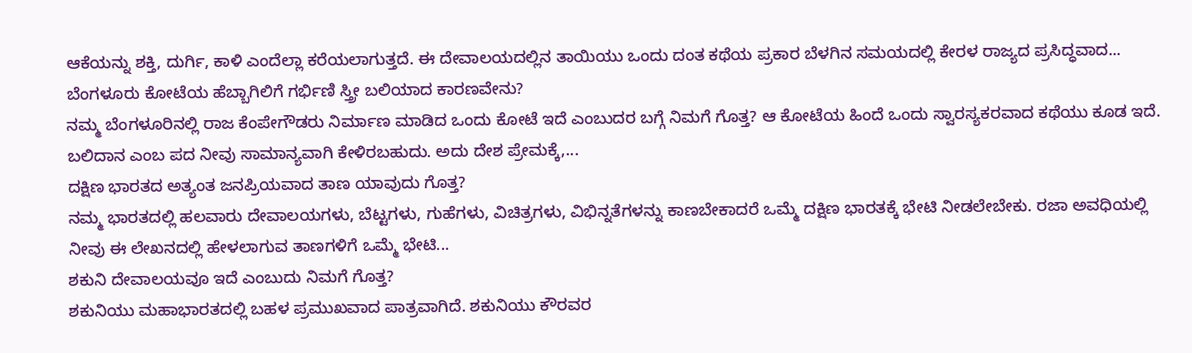ಆಕೆಯನ್ನು ಶಕ್ತಿ, ದುರ್ಗಿ, ಕಾಳಿ ಎಂದೆಲ್ಲಾ ಕರೆಯಲಾಗುತ್ತದೆ. ಈ ದೇವಾಲಯದಲ್ಲಿನ ತಾಯಿಯು ಒಂದು ದಂತ ಕಥೆಯ ಪ್ರಕಾರ ಬೆಳಗಿನ ಸಮಯದಲ್ಲಿ ಕೇರಳ ರಾಜ್ಯದ ಪ್ರಸಿದ್ಧವಾದ...
ಬೆಂಗಳೂರು ಕೋಟೆಯ ಹೆಬ್ಬಾಗಿಲಿಗೆ ಗರ್ಭಿಣಿ ಸ್ತ್ರೀ ಬಲಿಯಾದ ಕಾರಣವೇನು?
ನಮ್ಮ ಬೆಂಗಳೂರಿನಲ್ಲಿ ರಾಜ ಕೆಂಪೇಗೌಡರು ನಿರ್ಮಾಣ ಮಾಡಿದ ಒಂದು ಕೋಟೆ ಇದೆ ಎಂಬುದರ ಬಗ್ಗೆ ನಿಮಗೆ ಗೊತ್ತ? ಆ ಕೋಟೆಯ ಹಿಂದೆ ಒಂದು ಸ್ವಾರಸ್ಯಕರವಾದ ಕಥೆಯು ಕೂಡ ಇದೆ. ಬಲಿದಾನ ಎಂಬ ಪದ ನೀವು ಸಾಮಾನ್ಯವಾಗಿ ಕೇಳಿರಬಹುದು. ಅದು ದೇಶ ಪ್ರೇಮಕ್ಕೆ,...
ದಕ್ಷಿಣ ಭಾರತದ ಅತ್ಯಂತ ಜನಪ್ರಿಯವಾದ ತಾಣ ಯಾವುದು ಗೊತ್ತ?
ನಮ್ಮ ಭಾರತದಲ್ಲಿ ಹಲವಾರು ದೇವಾಲಯಗಳು, ಬೆಟ್ಟಗಳು, ಗುಹೆಗಳು, ವಿಚಿತ್ರಗಳು, ವಿಭಿನ್ನತೆಗಳನ್ನು ಕಾಣಬೇಕಾದರೆ ಒಮ್ಮೆ ದಕ್ಷಿಣ ಭಾರತಕ್ಕೆ ಭೇಟಿ ನೀಡಲೇಬೇಕು. ರಜಾ ಅವಧಿಯಲ್ಲಿ ನೀವು ಈ ಲೇಖನದಲ್ಲಿ ಹೇಳಲಾಗುವ ತಾಣಗಳಿಗೆ ಒಮ್ಮೆ ಭೇಟಿ...
ಶಕುನಿ ದೇವಾಲಯವೂ ಇದೆ ಎಂಬುದು ನಿಮಗೆ ಗೊತ್ತ?
ಶಕುನಿಯು ಮಹಾಭಾರತದಲ್ಲಿ ಬಹಳ ಪ್ರಮುಖವಾದ ಪಾತ್ರವಾಗಿದೆ. ಶಕುನಿಯು ಕೌರವರ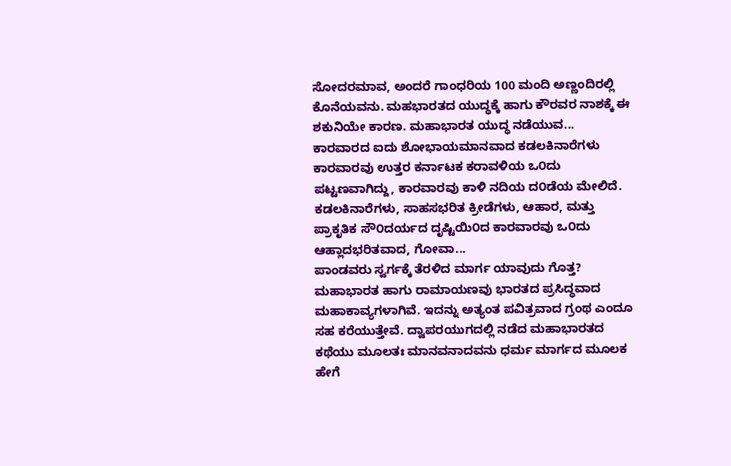ಸೋದರಮಾವ, ಅಂದರೆ ಗಾಂಧರಿಯ 100 ಮಂದಿ ಅಣ್ಣಂದಿರಲ್ಲಿ ಕೊನೆಯವನು. ಮಹಭಾರತದ ಯುದ್ಧಕ್ಕೆ ಹಾಗು ಕೌರವರ ನಾಶಕ್ಕೆ ಈ ಶಕುನಿಯೇ ಕಾರಣ. ಮಹಾಭಾರತ ಯುದ್ಧ ನಡೆಯುವ...
ಕಾರವಾರದ ಐದು ಶೋಭಾಯಮಾನವಾದ ಕಡಲಕಿನಾರೆಗಳು
ಕಾರವಾರವು ಉತ್ತರ ಕರ್ನಾಟಕ ಕರಾವಳಿಯ ಒ೦ದು ಪಟ್ಟಣವಾಗಿದ್ದು, ಕಾರವಾರವು ಕಾಳಿ ನದಿಯ ದ೦ಡೆಯ ಮೇಲಿದೆ. ಕಡಲಕಿನಾರೆಗಳು, ಸಾಹಸಭರಿತ ಕ್ರೀಡೆಗಳು, ಆಹಾರ, ಮತ್ತು ಪ್ರಾಕೃತಿಕ ಸೌ೦ದರ್ಯದ ದೃಷ್ಟಿಯಿ೦ದ ಕಾರವಾರವು ಒ೦ದು ಆಹ್ಲಾದಭರಿತವಾದ, ಗೋವಾ...
ಪಾಂಡವರು ಸ್ವರ್ಗಕ್ಕೆ ತೆರಳಿದ ಮಾರ್ಗ ಯಾವುದು ಗೊತ್ತ?
ಮಹಾಭಾರತ ಹಾಗು ರಾಮಾಯಣವು ಭಾರತದ ಪ್ರಸಿದ್ಧವಾದ ಮಹಾಕಾವ್ಯಗಳಾಗಿವೆ. ಇದನ್ನು ಅತ್ಯಂತ ಪವಿತ್ರವಾದ ಗ್ರಂಥ ಎಂದೂ ಸಹ ಕರೆಯುತ್ತೇವೆ. ದ್ವಾಪರಯುಗದಲ್ಲಿ ನಡೆದ ಮಹಾಭಾರತದ ಕಥೆಯು ಮೂಲತಃ ಮಾನವನಾದವನು ಧರ್ಮ ಮಾರ್ಗದ ಮೂಲಕ ಹೇಗೆ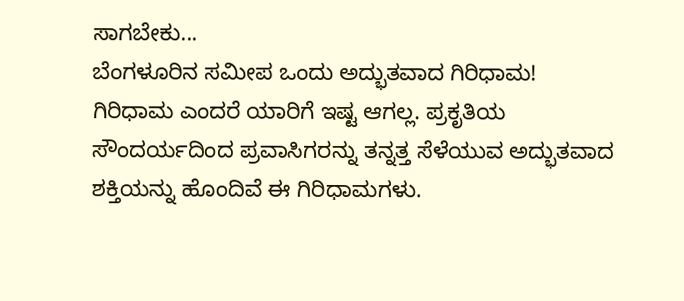ಸಾಗಬೇಕು...
ಬೆಂಗಳೂರಿನ ಸಮೀಪ ಒಂದು ಅದ್ಭುತವಾದ ಗಿರಿಧಾಮ!
ಗಿರಿಧಾಮ ಎಂದರೆ ಯಾರಿಗೆ ಇಷ್ಟ ಆಗಲ್ಲ. ಪ್ರಕೃತಿಯ ಸೌಂದರ್ಯದಿಂದ ಪ್ರವಾಸಿಗರನ್ನು ತನ್ನತ್ತ ಸೆಳೆಯುವ ಅದ್ಭುತವಾದ ಶಕ್ತಿಯನ್ನು ಹೊಂದಿವೆ ಈ ಗಿರಿಧಾಮಗಳು.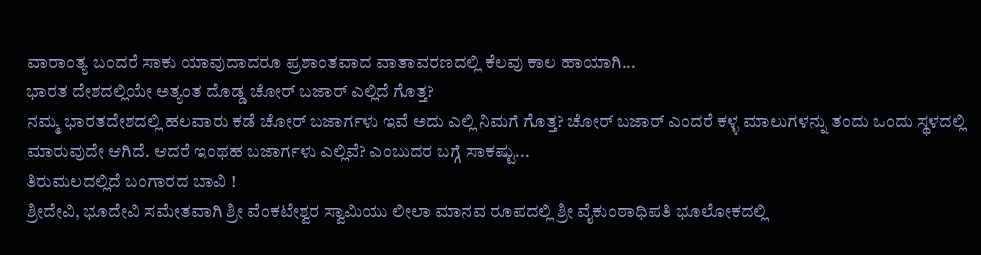ವಾರಾಂತ್ಯ ಬಂದರೆ ಸಾಕು ಯಾವುದಾದರೂ ಪ್ರಶಾಂತವಾದ ವಾತಾವರಣದಲ್ಲಿ ಕೆಲವು ಕಾಲ ಹಾಯಾಗಿ...
ಭಾರತ ದೇಶದಲ್ಲಿಯೇ ಅತ್ಯಂತ ದೊಡ್ಡ ಚೋರ್ ಬಜಾರ್ ಎಲ್ಲಿದೆ ಗೊತ್ತ?
ನಮ್ಮ ಭಾರತದೇಶದಲ್ಲಿ ಹಲವಾರು ಕಡೆ ಚೋರ್ ಬಜಾರ್ಗಳು ಇವೆ ಅದು ಎಲ್ಲಿ ನಿಮಗೆ ಗೊತ್ತ? ಚೋರ್ ಬಜಾರ್ ಎಂದರೆ ಕಳ್ಳ ಮಾಲುಗಳನ್ನು ತಂದು ಒಂದು ಸ್ಥಳದಲ್ಲಿ ಮಾರುವುದೇ ಆಗಿದೆ. ಆದರೆ ಇಂಥಹ ಬಜಾರ್ಗಳು ಎಲ್ಲಿವೆ? ಎಂಬುದರ ಬಗ್ಗೆ ಸಾಕಷ್ಟು...
ತಿರುಮಲದಲ್ಲಿದೆ ಬಂಗಾರದ ಬಾವಿ !
ಶ್ರೀದೇವಿ, ಭೂದೇವಿ ಸಮೇತವಾಗಿ ಶ್ರೀ ವೆಂಕಟೇಶ್ವರ ಸ್ವಾಮಿಯು ಲೀಲಾ ಮಾನವ ರೂಪದಲ್ಲಿ ಶ್ರೀ ವೈಕುಂಠಾಧಿಪತಿ ಭೂಲೋಕದಲ್ಲಿ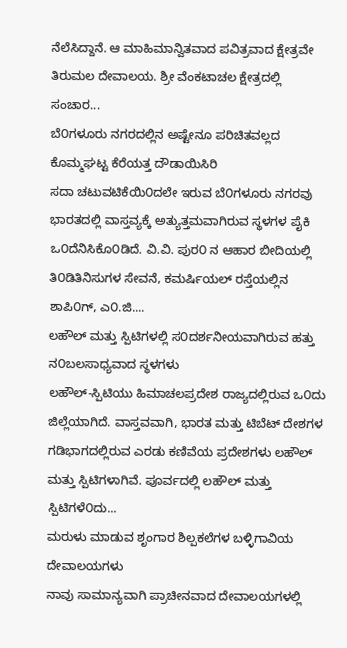ನೆಲೆಸಿದ್ದಾನೆ. ಆ ಮಾಹಿಮಾನ್ವಿತವಾದ ಪವಿತ್ರವಾದ ಕ್ಷೇತ್ರವೇ ತಿರುಮಲ ದೇವಾಲಯ. ಶ್ರೀ ವೆಂಕಟಾಚಲ ಕ್ಷೇತ್ರದಲ್ಲಿ ಸಂಚಾರ...
ಬೆ೦ಗಳೂರು ನಗರದಲ್ಲಿನ ಅಷ್ಟೇನೂ ಪರಿಚಿತವಲ್ಲದ ಕೊಮ್ಮಘಟ್ಟ ಕೆರೆಯತ್ತ ದೌಡಾಯಿಸಿರಿ
ಸದಾ ಚಟುವಟಿಕೆಯಿ೦ದಲೇ ಇರುವ ಬೆ೦ಗಳೂರು ನಗರವು ಭಾರತದಲ್ಲಿ ವಾಸ್ತವ್ಯಕ್ಕೆ ಅತ್ಯುತ್ತಮವಾಗಿರುವ ಸ್ಥಳಗಳ ಪೈಕಿ ಒ೦ದೆನಿಸಿಕೊ೦ಡಿದೆ. ವಿ.ವಿ. ಪುರ೦ ನ ಆಹಾರ ಬೀದಿಯಲ್ಲಿ ತಿ೦ಡಿತಿನಿಸುಗಳ ಸೇವನೆ, ಕಮರ್ಷಿಯಲ್ ರಸ್ತೆಯಲ್ಲಿನ ಶಾಪಿ೦ಗ್, ಎ೦.ಜಿ....
ಲಹೌಲ್ ಮತ್ತು ಸ್ಪಿಟಿಗಳಲ್ಲಿ ಸ೦ದರ್ಶನೀಯವಾಗಿರುವ ಹತ್ತು ನ೦ಬಲಸಾಧ್ಯವಾದ ಸ್ಥಳಗಳು
ಲಹೌಲ್-ಸ್ಪಿಟಿಯು ಹಿಮಾಚಲಪ್ರದೇಶ ರಾಜ್ಯದಲ್ಲಿರುವ ಒ೦ದು ಜಿಲ್ಲೆಯಾಗಿದೆ. ವಾಸ್ತವವಾಗಿ, ಭಾರತ ಮತ್ತು ಟಿಬೆಟ್ ದೇಶಗಳ ಗಡಿಭಾಗದಲ್ಲಿರುವ ಎರಡು ಕಣಿವೆಯ ಪ್ರದೇಶಗಳು ಲಹೌಲ್ ಮತ್ತು ಸ್ಪಿಟಿಗಳಾಗಿವೆ. ಪೂರ್ವದಲ್ಲಿ ಲಹೌಲ್ ಮತ್ತು ಸ್ಪಿಟಿಗಳೆ೦ದು...
ಮರುಳು ಮಾಡುವ ಶೃಂಗಾರ ಶಿಲ್ಪಕಲೆಗಳ ಬಳ್ಳಿಗಾವಿಯ ದೇವಾಲಯಗಳು
ನಾವು ಸಾಮಾನ್ಯವಾಗಿ ಪ್ರಾಚೀನವಾದ ದೇವಾಲಯಗಳಲ್ಲಿ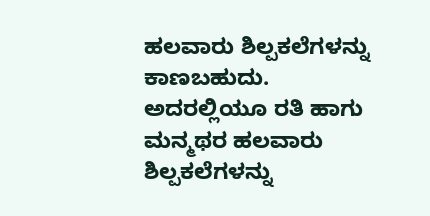ಹಲವಾರು ಶಿಲ್ಪಕಲೆಗಳನ್ನು ಕಾಣಬಹುದು. ಅದರಲ್ಲಿಯೂ ರತಿ ಹಾಗು ಮನ್ಮಥರ ಹಲವಾರು ಶಿಲ್ಪಕಲೆಗಳನ್ನು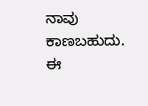ನಾವು ಕಾಣಬಹುದು. ಈ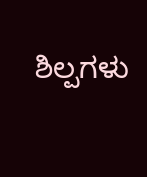ಶಿಲ್ಪಗಳು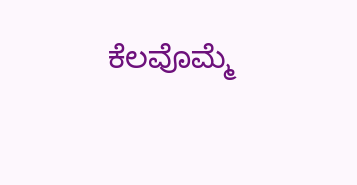ಕೆಲವೊಮ್ಮೆ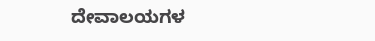ದೇವಾಲಯಗಳ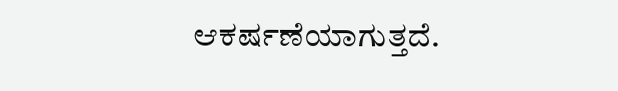ಆಕರ್ಷಣೆಯಾಗುತ್ತದೆ.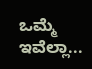ಒಮ್ಮೆ ಇವೆಲ್ಲಾ...